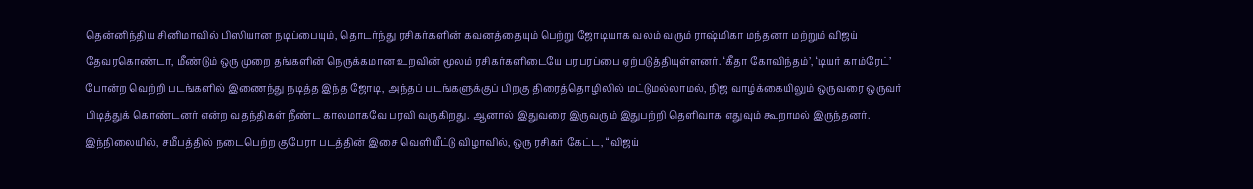தென்னிந்திய சினிமாவில் பிஸியான நடிப்பையும், தொடர்ந்து ரசிகர்களின் கவனத்தையும் பெற்று ஜோடியாக வலம் வரும் ராஷ்மிகா மந்தனா மற்றும் விஜய் தேவரகொண்டா, மீண்டும் ஒரு முறை தங்களின் நெருக்கமான உறவின் மூலம் ரசிகர்களிடையே பரபரப்பை ஏற்படுத்தியுள்ளனர். ‘கீதா கோவிந்தம்’, ‘டியர் காம்ரேட்’ போன்ற வெற்றி படங்களில் இணைந்து நடித்த இந்த ஜோடி, அந்தப் படங்களுக்குப் பிறகு திரைத்தொழிலில் மட்டுமல்லாமல், நிஜ வாழ்க்கையிலும் ஒருவரை ஒருவர் பிடித்துக் கொண்டனர் என்ற வதந்திகள் நீண்ட காலமாகவே பரவி வருகிறது. ஆனால் இதுவரை இருவரும் இதுபற்றி தெளிவாக எதுவும் கூறாமல் இருந்தனர்.
இந்நிலையில், சமீபத்தில் நடைபெற்ற குபேரா படத்தின் இசை வெளியீட்டு விழாவில், ஒரு ரசிகர் கேட்ட, “விஜய்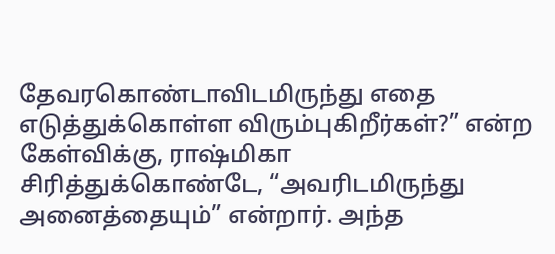தேவரகொண்டாவிடமிருந்து எதை எடுத்துக்கொள்ள விரும்புகிறீர்கள்?” என்ற கேள்விக்கு, ராஷ்மிகா சிரித்துக்கொண்டே, “அவரிடமிருந்து அனைத்தையும்” என்றார். அந்த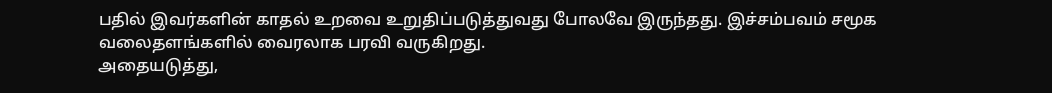பதில் இவர்களின் காதல் உறவை உறுதிப்படுத்துவது போலவே இருந்தது. இச்சம்பவம் சமூக வலைதளங்களில் வைரலாக பரவி வருகிறது.
அதையடுத்து,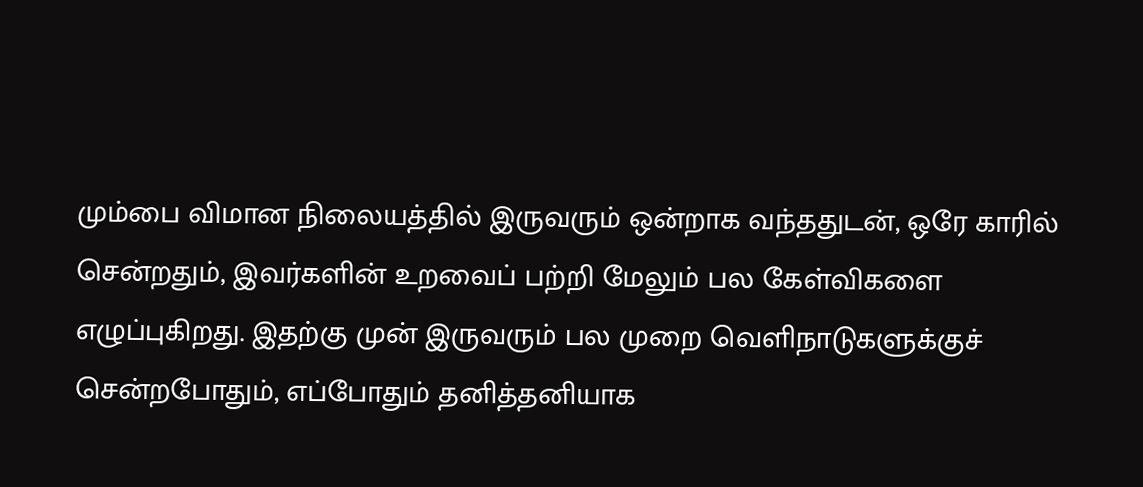மும்பை விமான நிலையத்தில் இருவரும் ஒன்றாக வந்ததுடன், ஒரே காரில் சென்றதும், இவர்களின் உறவைப் பற்றி மேலும் பல கேள்விகளை எழுப்புகிறது. இதற்கு முன் இருவரும் பல முறை வெளிநாடுகளுக்குச் சென்றபோதும், எப்போதும் தனித்தனியாக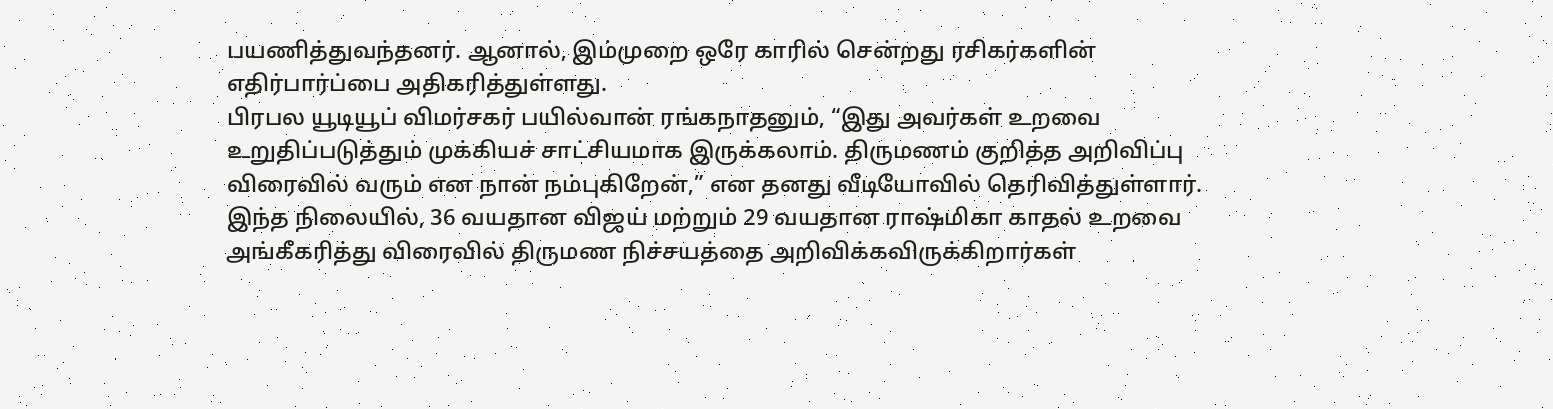பயணித்துவந்தனர். ஆனால், இம்முறை ஒரே காரில் சென்றது ரசிகர்களின் எதிர்பார்ப்பை அதிகரித்துள்ளது.
பிரபல யூடியூப் விமர்சகர் பயில்வான் ரங்கநாதனும், “இது அவர்கள் உறவை உறுதிப்படுத்தும் முக்கியச் சாட்சியமாக இருக்கலாம். திருமணம் குறித்த அறிவிப்பு விரைவில் வரும் என நான் நம்புகிறேன்,” என தனது வீடியோவில் தெரிவித்துள்ளார். இந்த நிலையில், 36 வயதான விஜய் மற்றும் 29 வயதான ராஷ்மிகா காதல் உறவை அங்கீகரித்து விரைவில் திருமண நிச்சயத்தை அறிவிக்கவிருக்கிறார்கள்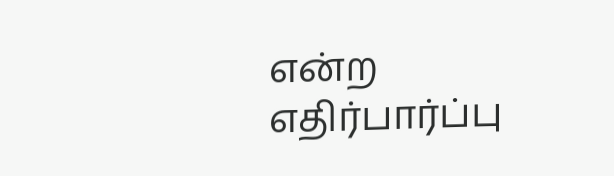என்ற எதிர்பார்ப்பு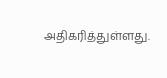அதிகரித்துள்ளது.